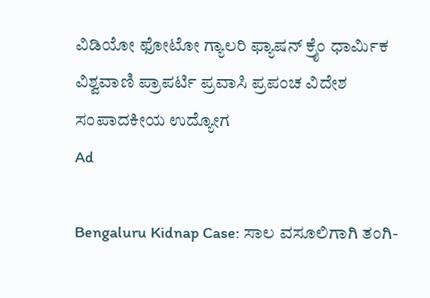ವಿಡಿಯೋ ಫೋಟೋ ಗ್ಯಾಲರಿ ಫ್ಯಾಷನ್ ಕ್ರೈಂ ಧಾರ್ಮಿಕ ವಿಶ್ವವಾಣಿ ಪ್ರಾಪರ್ಟಿ ಪ್ರವಾಸಿ ಪ್ರಪಂಚ ವಿದೇಶ ಸಂಪಾದಕೀಯ ಉದ್ಯೋಗ
Ad

Bengaluru Kidnap Case: ಸಾಲ ವಸೂಲಿಗಾಗಿ ತಂಗಿ-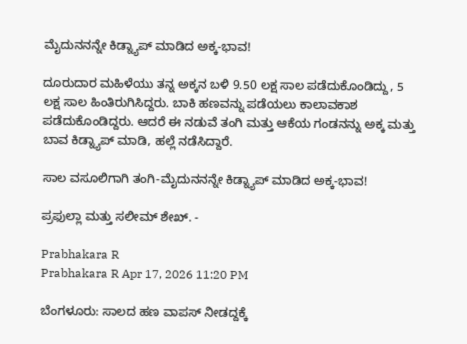ಮೈದುನನನ್ನೇ ಕಿಡ್ನ್ಯಾಪ್ ಮಾಡಿದ ಅಕ್ಕ-ಭಾವ!

ದೂರುದಾರ ಮಹಿಳೆಯು ತನ್ನ ಅಕ್ಕನ ಬಳಿ 9.50 ಲಕ್ಷ ಸಾಲ ಪಡೆದುಕೊಂಡಿದ್ದು, 5 ಲಕ್ಷ ಸಾಲ ಹಿಂತಿರುಗಿಸಿದ್ದರು. ಬಾಕಿ ಹಣವನ್ನು ಪಡೆಯಲು ಕಾಲಾವಕಾಶ ಪಡೆದುಕೊಂಡಿದ್ದರು. ಆದರೆ ಈ ನಡುವೆ ತಂಗಿ ಮತ್ತು ಆಕೆಯ ಗಂಡನನ್ನು ಅಕ್ಕ ಮತ್ತು ಬಾವ ಕಿಡ್ನ್ಯಾಪ್‌ ಮಾಡಿ, ಹಲ್ಲೆ ನಡೆಸಿದ್ದಾರೆ.

ಸಾಲ ವಸೂಲಿಗಾಗಿ ತಂಗಿ-ಮೈದುನನನ್ನೇ ಕಿಡ್ನ್ಯಾಪ್ ಮಾಡಿದ ಅಕ್ಕ-ಭಾವ!

ಪ್ರಫುಲ್ಲಾ ಮತ್ತು ಸಲೀಮ್‌ ಶೇಖ್‌. -

Prabhakara R
Prabhakara R Apr 17, 2026 11:20 PM

ಬೆಂಗಳೂರು: ಸಾಲದ ಹಣ ವಾಪಸ್ ನೀಡದ್ದಕ್ಕೆ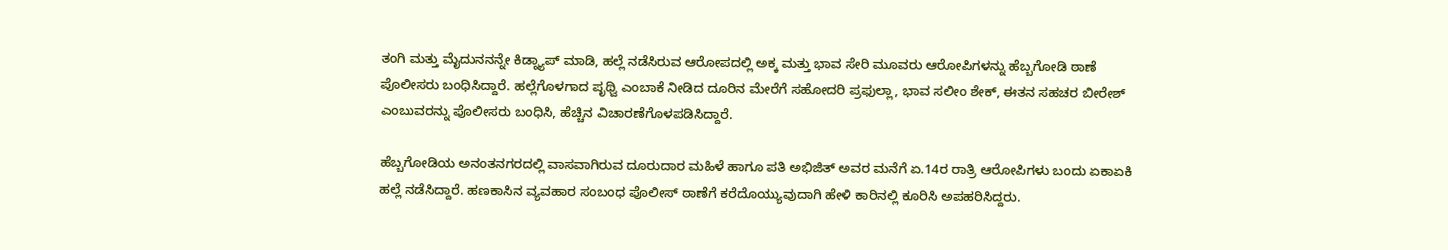ತಂಗಿ ಮತ್ತು ಮೈದುನನನ್ನೇ ಕಿಡ್ನ್ಯಾಪ್‌ ಮಾಡಿ, ಹಲ್ಲೆ ನಡೆಸಿರುವ ಆರೋಪದಲ್ಲಿ ಅಕ್ಕ ಮತ್ತು ಭಾವ ಸೇರಿ ಮೂವರು ಆರೋಪಿಗಳನ್ನು ಹೆಬ್ಬಗೋಡಿ ಠಾಣೆ ಪೊಲೀಸರು ಬಂಧಿಸಿದ್ದಾರೆ. ಹಲ್ಲೆಗೊಳಗಾದ ಪೃಥ್ವಿ ಎಂಬಾಕೆ ನೀಡಿದ ದೂರಿನ ಮೇರೆಗೆ ಸಹೋದರಿ ಪ್ರಫುಲ್ಲಾ, ಭಾವ ಸಲೀಂ ಶೇಕ್, ಈತನ ಸಹಚರ ಬೀರೇಶ್ ಎಂಬುವರನ್ನು ಪೊಲೀಸರು ಬಂಧಿಸಿ, ಹೆಚ್ಚಿನ ವಿಚಾರಣೆಗೊಳಪಡಿಸಿದ್ದಾರೆ.

ಹೆಬ್ಬಗೋಡಿಯ ಅನಂತನಗರದಲ್ಲಿ ವಾಸವಾಗಿರುವ ದೂರುದಾರ ಮಹಿಳೆ ಹಾಗೂ ಪತಿ ಅಭಿಜಿತ್ ಅವರ ಮನೆಗೆ ಏ.14ರ ರಾತ್ರಿ ಆರೋಪಿಗಳು ಬಂದು ಏಕಾಏಕಿ ಹಲ್ಲೆ ನಡೆಸಿದ್ದಾರೆ. ಹಣಕಾಸಿನ ವ್ಯವಹಾರ ಸಂಬಂಧ ಪೊಲೀಸ್ ಠಾಣೆಗೆ ಕರೆದೊಯ್ಯುವುದಾಗಿ ಹೇಳಿ ಕಾರಿನಲ್ಲಿ ಕೂರಿಸಿ ಅಪಹರಿಸಿದ್ದರು.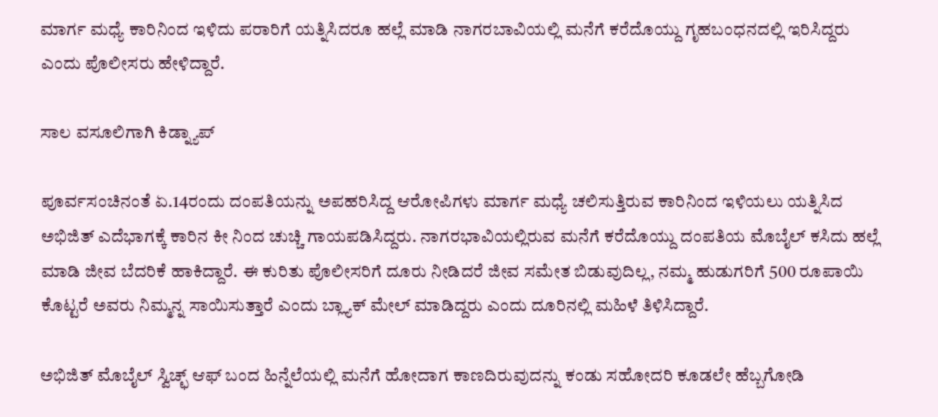ಮಾರ್ಗ ಮಧ್ಯೆ ಕಾರಿನಿಂದ ಇಳಿದು ಪರಾರಿಗೆ ಯತ್ನಿಸಿದರೂ ಹಲ್ಲೆ ಮಾಡಿ ನಾಗರಬಾವಿಯಲ್ಲಿ ಮನೆಗೆ ಕರೆದೊಯ್ದು ಗೃಹಬಂಧನದಲ್ಲಿ ಇರಿಸಿದ್ದರು ಎಂದು ಪೊಲೀಸರು ಹೇಳಿದ್ದಾರೆ.

ಸಾಲ ವಸೂಲಿಗಾಗಿ ಕಿಡ್ನ್ಯಾಪ್

ಪೂರ್ವಸಂಚಿನಂತೆ ಏ.14ರಂದು ದಂಪತಿಯನ್ನು ಅಪಹರಿಸಿದ್ದ ಆರೋಪಿಗಳು ಮಾರ್ಗ ಮಧ್ಯೆ ಚಲಿಸುತ್ತಿರುವ ಕಾರಿನಿಂದ ಇಳಿಯಲು ಯತ್ನಿಸಿದ ಅಭಿಜಿತ್ ಎದೆಭಾಗಕ್ಕೆ ಕಾರಿನ ಕೀ ನಿಂದ ಚುಚ್ಚಿ ಗಾಯಪಡಿಸಿದ್ದರು. ನಾಗರಭಾವಿಯಲ್ಲಿರುವ ಮನೆಗೆ ಕರೆದೊಯ್ದು ದಂಪತಿಯ ಮೊಬೈಲ್ ಕಸಿದು ಹಲ್ಲೆ ಮಾಡಿ ಜೀವ ಬೆದರಿಕೆ ಹಾಕಿದ್ದಾರೆ. ಈ ಕುರಿತು ಪೊಲೀಸರಿಗೆ ದೂರು ನೀಡಿದರೆ ಜೀವ ಸಮೇತ ಬಿಡುವುದಿಲ್ಲ, ನಮ್ಮ ಹುಡುಗರಿಗೆ 500 ರೂಪಾಯಿ ಕೊಟ್ಟರೆ ಅವರು ನಿಮ್ಮನ್ನ ಸಾಯಿಸುತ್ತಾರೆ ಎಂದು ಬ್ಲ್ಯಾಕ್ ಮೇಲ್ ಮಾಡಿದ್ದರು ಎಂದು ದೂರಿನಲ್ಲಿ ಮಹಿಳೆ ತಿಳಿಸಿದ್ದಾರೆ.

ಅಭಿಜಿತ್ ಮೊಬೈಲ್ ಸ್ವಿಚ್ಛ್ ಆಫ್ ಬಂದ ಹಿನ್ನೆಲೆಯಲ್ಲಿ ಮನೆಗೆ ಹೋದಾಗ ಕಾಣದಿರುವುದನ್ನು ಕಂಡು ಸಹೋದರಿ ಕೂಡಲೇ ಹೆಬ್ಬಗೋಡಿ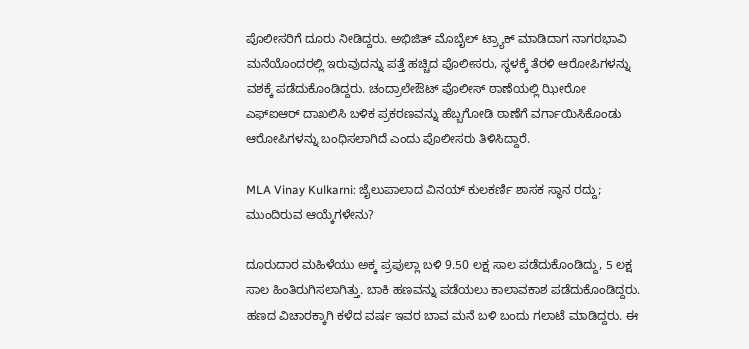ಪೊಲೀಸರಿಗೆ ದೂರು ನೀಡಿದ್ದರು. ಅಭಿಜಿತ್ ಮೊಬೈಲ್ ಟ್ರ್ಯಾಕ್ ಮಾಡಿದಾಗ ನಾಗರಭಾವಿ ಮನೆಯೊಂದರಲ್ಲಿ ಇರುವುದನ್ನು ಪತ್ತೆ ಹಚ್ಚಿದ ಪೊಲೀಸರು, ಸ್ಥಳಕ್ಕೆ ತೆರಳಿ ಆರೋಪಿಗಳನ್ನು ವಶಕ್ಕೆ ಪಡೆದುಕೊಂಡಿದ್ದರು. ಚಂದ್ರಾಲೇಔಟ್ ಪೊಲೀಸ್ ಠಾಣೆಯಲ್ಲಿ ಝೀರೋ ಎಫ್ಐಆರ್ ದಾಖಲಿಸಿ ಬಳಿಕ ಪ್ರಕರಣವನ್ನು ಹೆಬ್ಬಗೋಡಿ ಠಾಣೆಗೆ ವರ್ಗಾಯಿಸಿಕೊಂಡು ಆರೋಪಿಗಳನ್ನು ಬಂಧಿಸಲಾಗಿದೆ ಎಂದು ಪೊಲೀಸರು ತಿಳಿಸಿದ್ದಾರೆ.

MLA Vinay Kulkarni: ಜೈಲುಪಾಲಾದ ವಿನಯ್ ಕುಲಕರ್ಣಿ ಶಾಸಕ ಸ್ಥಾನ ರದ್ದು; ಮುಂದಿರುವ ಆಯ್ಕೆಗಳೇನು?

ದೂರುದಾರ ಮಹಿಳೆಯು ಅಕ್ಕ ಪ್ರಪುಲ್ಲಾ ಬಳಿ 9.50 ಲಕ್ಷ ಸಾಲ ಪಡೆದುಕೊಂಡಿದ್ದು, 5 ಲಕ್ಷ ಸಾಲ ಹಿಂತಿರುಗಿಸಲಾಗಿತ್ತು. ಬಾಕಿ ಹಣವನ್ನು ಪಡೆಯಲು ಕಾಲಾವಕಾಶ ಪಡೆದುಕೊಂಡಿದ್ದರು. ಹಣದ ವಿಚಾರಕ್ಕಾಗಿ ಕಳೆದ ವರ್ಷ ಇವರ ಬಾವ ಮನೆ ಬಳಿ ಬಂದು ಗಲಾಟೆ ಮಾಡಿದ್ದರು. ಈ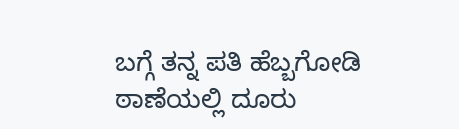ಬಗ್ಗೆ ತನ್ನ ಪತಿ ಹೆಬ್ಬಗೋಡಿ ಠಾಣೆಯಲ್ಲಿ ದೂರು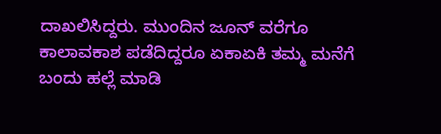ದಾಖಲಿಸಿದ್ದರು. ಮುಂದಿನ ಜೂನ್ ವರೆಗೂ ಕಾಲಾವಕಾಶ ಪಡೆದಿದ್ದರೂ ಏಕಾಏಕಿ ತಮ್ಮ ಮನೆಗೆ ಬಂದು ಹಲ್ಲೆ ಮಾಡಿ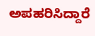ಅಪಹರಿಸಿದ್ದಾರೆ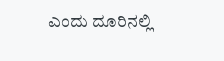ಎಂದು ದೂರಿನಲ್ಲಿ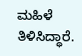ಮಹಿಳೆ ತಿಳಿಸಿದ್ಧಾರೆ.